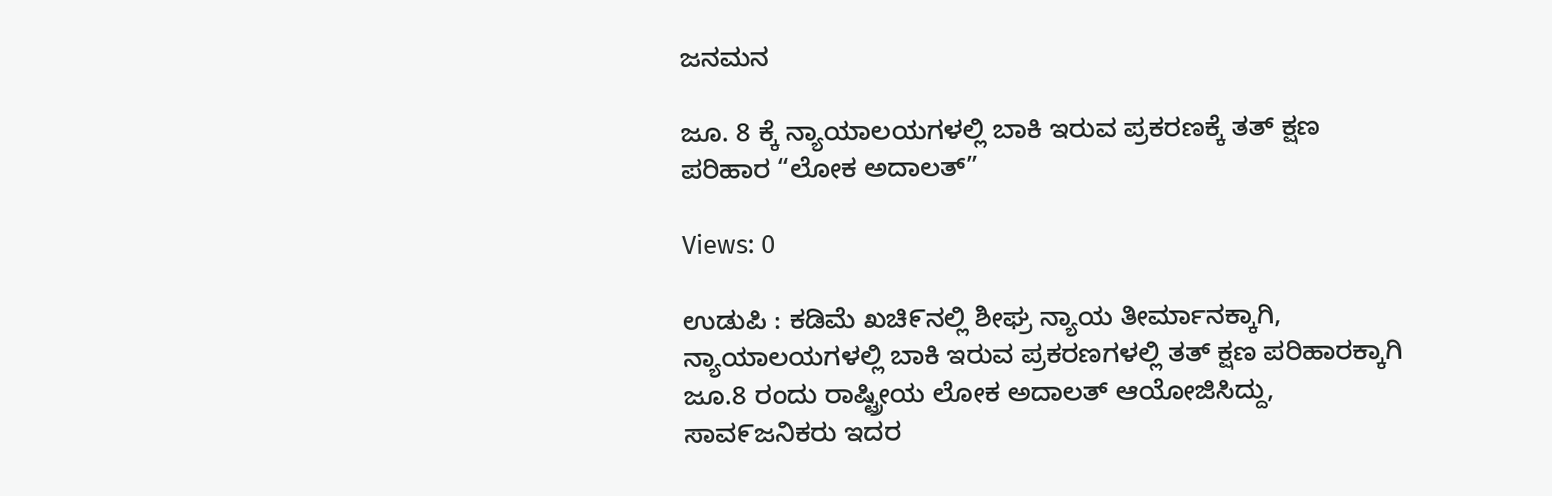ಜನಮನ

ಜೂ. 8 ಕ್ಕೆ ನ್ಯಾಯಾಲಯಗಳಲ್ಲಿ ಬಾಕಿ ಇರುವ ಪ್ರಕರಣಕ್ಕೆ ತತ್ ಕ್ಷಣ ಪರಿಹಾರ “ಲೋಕ ಅದಾಲತ್”

Views: 0

ಉಡುಪಿ : ಕಡಿಮೆ ಖಚಿ೯ನಲ್ಲಿ ಶೀಘ್ರ ನ್ಯಾಯ ತೀರ್ಮಾನಕ್ಕಾಗಿ, ನ್ಯಾಯಾಲಯಗಳಲ್ಲಿ ಬಾಕಿ ಇರುವ ಪ್ರಕರಣಗಳಲ್ಲಿ ತತ್ ಕ್ಷಣ ಪರಿಹಾರಕ್ಕಾಗಿ ಜೂ.8 ರಂದು ರಾಷ್ಟ್ರೀಯ ಲೋಕ ಅದಾಲತ್ ಆಯೋಜಿಸಿದ್ದು, ಸಾವ೯ಜನಿಕರು ಇದರ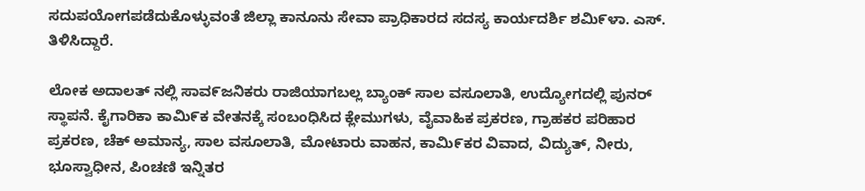ಸದುಪಯೋಗಪಡೆದುಕೊಳ್ಳುವಂತೆ ಜಿಲ್ಲಾ ಕಾನೂನು ಸೇವಾ ಪ್ರಾಧಿಕಾರದ ಸದಸ್ಯ ಕಾರ್ಯದರ್ಶಿ ಶಮಿ೯ಳಾ. ಎಸ್. ತಿಳಿಸಿದ್ದಾರೆ.

ಲೋಕ ಅದಾಲತ್ ನಲ್ಲಿ ಸಾವ೯ಜನಿಕರು ರಾಜಿಯಾಗಬಲ್ಲ ಬ್ಯಾಂಕ್ ಸಾಲ ವಸೂಲಾತಿ, ಉದ್ಯೋಗದಲ್ಲಿ ಪುನರ್ ಸ್ಥಾಪನೆ. ಕೈಗಾರಿಕಾ ಕಾಮಿ೯ಕ ವೇತನಕ್ಕೆ ಸಂಬಂಧಿಸಿದ ಕ್ಲೇಮುಗಳು, ವೈವಾಹಿಕ ಪ್ರಕರಣ, ಗ್ರಾಹಕರ ಪರಿಹಾರ ಪ್ರಕರಣ, ಚೆಕ್ ಅಮಾನ್ಯ, ಸಾಲ ವಸೂಲಾತಿ, ಮೋಟಾರು ವಾಹನ, ಕಾಮಿ೯ಕರ ವಿವಾದ, ವಿದ್ಯುತ್, ನೀರು, ಭೂಸ್ವಾಧೀನ, ಪಿಂಚಣಿ ಇನ್ನಿತರ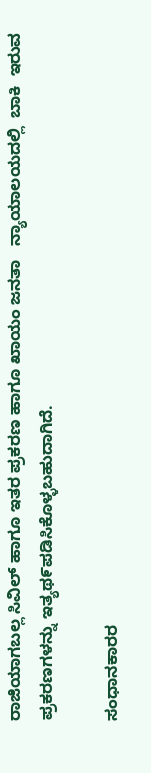ರಾಜಿಯಾಗಬಲ್ಲ ಸಿವಿಲ್ ಹಾಗೂ ಇತರ ಪ್ರಕರಣ ಹಾಗೂ ಖಾಯಂ ಜನತಾ   ನ್ಯಾಯಾಲಯದಲ್ಲಿ  ಬಾಕಿ  ಇರುವ ಪ್ರಕರಣಗಳನ್ನು ಇತ್ಯಥ೯ಪಡಿಸಿಕೊಳ್ಳಬಹುದಾಗಿದೆ.

ಸಂಧಾನಕಾರರ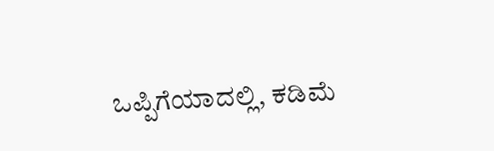ಒಪ್ಪಿಗೆಯಾದಲ್ಲಿ, ಕಡಿಮೆ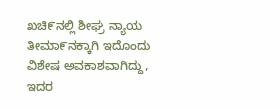ಖಚಿ೯ನಲ್ಲಿ ಶೀಘ್ರ ನ್ಯಾಯ ತೀಮಾ೯ನಕ್ಕಾಗಿ ಇದೊಂದು ವಿಶೇಷ ಅವಕಾಶವಾಗಿದ್ದು, ಇದರ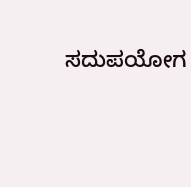ಸದುಪಯೋಗ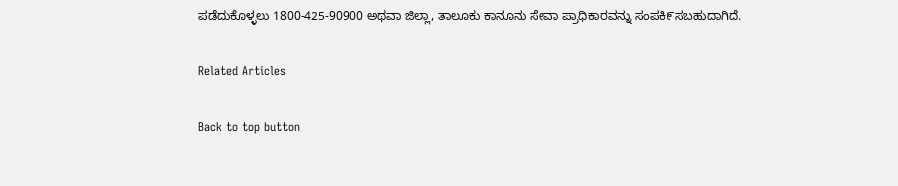ಪಡೆದುಕೊಳ್ಳಲು 1800-425-90900 ಅಥವಾ ಜಿಲ್ಲಾ, ತಾಲೂಕು ಕಾನೂನು ಸೇವಾ ಪ್ರಾಧಿಕಾರವನ್ನು ಸಂಪಕಿ೯ಸಬಹುದಾಗಿದೆ.

Related Articles

Back to top button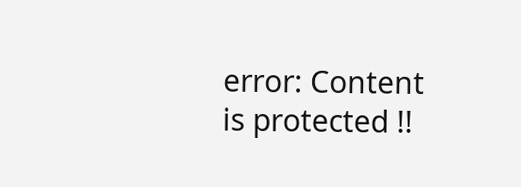error: Content is protected !!